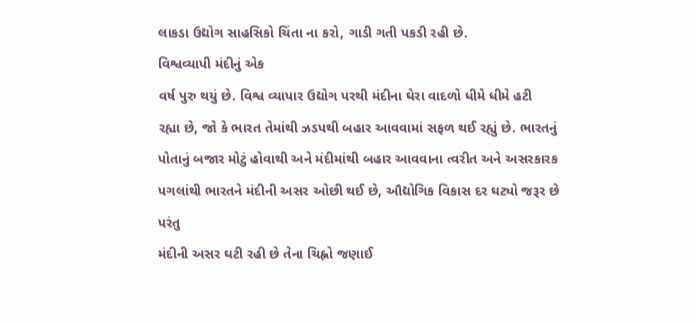લાકડા ઉદ્યોગ સાહસિકો ચિંતા ના કરો, ગાડી ગતી પકડી રહી છે.
વિશ્વવ્યાપી મંદીનું એક
વર્ષ પુરુ થયું છે. વિશ્વ વ્યાપાર ઉદ્યોગ પરથી મંદીના ઘેરા વાદળો ધીમે ધીમે હટી
રહ્યા છે, જો કે ભારત તેમાંથી ઝડપથી બહાર આવવામાં સફળ થઈ રહ્યું છે. ભારતનું
પોતાનું બજાર મોટું હોવાથી અને મંદીમાંથી બહાર આવવાના ત્વરીત અને અસરકારક
પગલાંથી ભારતને મંદીની અસર ઓછી થઈ છે, ઔદ્યોગિક વિકાસ દર ઘટ્યો જરૂર છે પરંતુ
મંદીની અસર ઘટી રહી છે તેના ચિહ્નો જણાઈ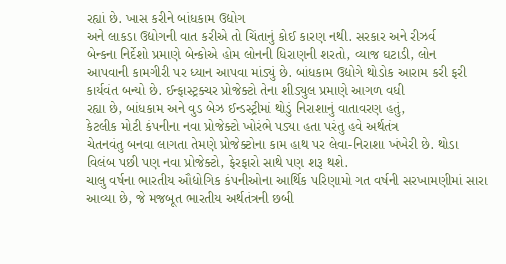રહ્યાં છે. ખાસ કરીને બાંધકામ ઉદ્યોગ
અને લાકડા ઉદ્યોગની વાત કરીએ તો ચિંતાનું કોઈ કારણ નથી. સરકાર અને રીઝર્વ
બેન્કના નિર્દેશો પ્રમાણે બેન્કોએ હોમ લોનની ધિરાણની શરતો, વ્યાજ ઘટાડી, લોન
આપવાની કામગીરી પર ધ્યાન આપવા માંડ્યું છે. બાંધકામ ઉદ્યોગે થોડોક આરામ કરી ફરી
કાર્યવંત બન્યો છે. ઈન્ફાસ્ટ્રક્ચર પ્રોજેક્ટો તેના શીડ્યુલ પ્રમાણે આગળ વધી
રહ્યા છે, બાંધકામ અને વુડ બેઝ ઈન્ડસ્ટ્રીમાં થોડું નિરાશાનું વાતાવરણ હતું,
કેટલીક મોટી કંપનીના નવા પ્રોજેક્ટો ખોરંભે પડ્યા હતા પરંતુ હવે અર્થતંત્ર
ચેતનવંતુ બનવા લાગતા તેમણે પ્રોજેક્ટોના કામ હાથ પર લેવા-નિરાશા ખંખેરી છે. થોડા
વિલંબ પછી પણ નવા પ્રોજેક્ટો, ફેરફારો સાથે પણ શરૂ થશે.
ચાલુ વર્ષના ભારતીય ઔદ્યોગિક કંપનીઓના આર્થિક પરિણામો ગત વર્ષની સરખામણીમાં સારા
આવ્યા છે, જે મજબૂત ભારતીય અર્થતંત્રની છબી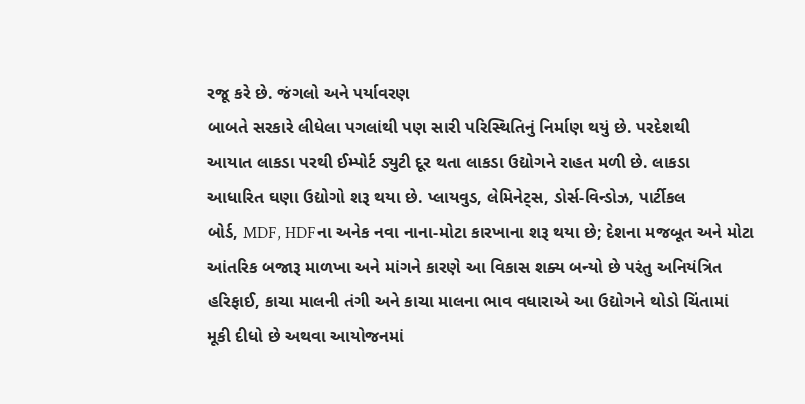રજૂ કરે છે. જંગલો અને પર્યાવરણ
બાબતે સરકારે લીધેલા પગલાંથી પણ સારી પરિસ્થિતિનું નિર્માણ થયું છે. પરદેશથી
આયાત લાકડા પરથી ઈમ્પોર્ટ ડ્યુટી દૂર થતા લાકડા ઉદ્યોગને રાહત મળી છે. લાકડા
આધારિત ઘણા ઉદ્યોગો શરૂ થયા છે. પ્લાયવુડ, લેમિનેટ્સ, ડોર્સ-વિન્ડોઝ, પાર્ટીકલ
બોર્ડ, MDF, HDFના અનેક નવા નાના-મોટા કારખાના શરૂ થયા છે; દેશના મજબૂત અને મોટા
આંતરિક બજારૂ માળખા અને માંગને કારણે આ વિકાસ શક્ય બન્યો છે પરંતુ અનિયંત્રિત
હરિફાઈ, કાચા માલની તંગી અને કાચા માલના ભાવ વધારાએ આ ઉદ્યોગને થોડો ચિંતામાં
મૂકી દીધો છે અથવા આયોજનમાં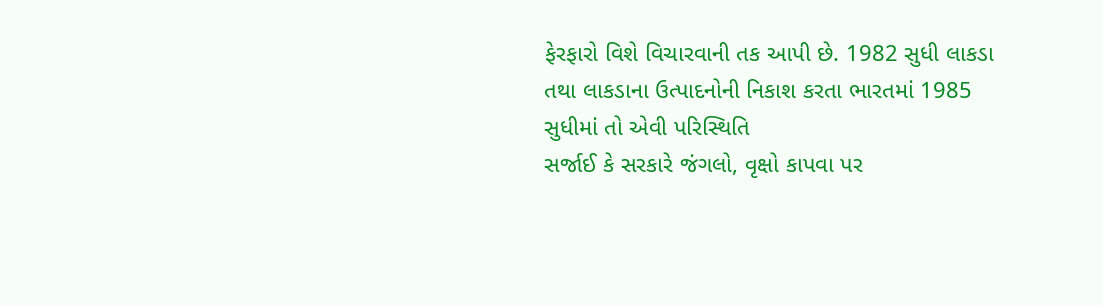ફેરફારો વિશે વિચારવાની તક આપી છે. 1982 સુધી લાકડા
તથા લાકડાના ઉત્પાદનોની નિકાશ કરતા ભારતમાં 1985 સુધીમાં તો એવી પરિસ્થિતિ
સર્જાઈ કે સરકારે જંગલો, વૃક્ષો કાપવા પર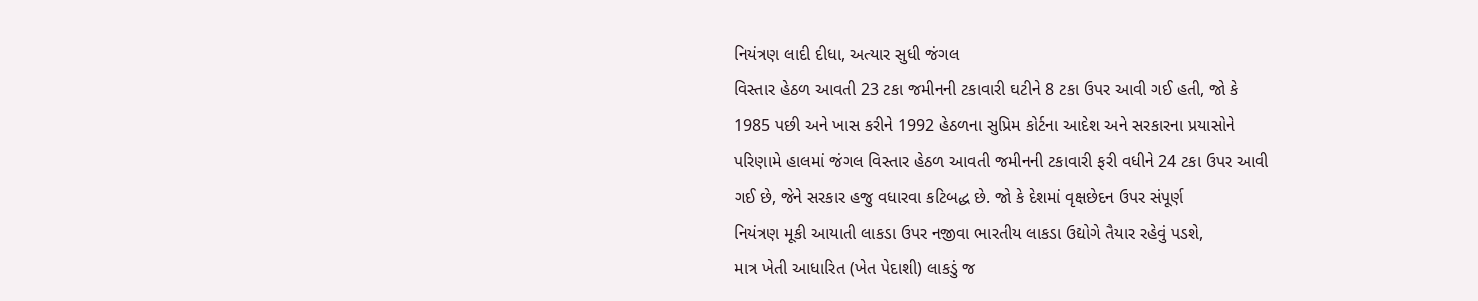નિયંત્રણ લાદી દીધા, અત્યાર સુધી જંગલ
વિસ્તાર હેઠળ આવતી 23 ટકા જમીનની ટકાવારી ઘટીને 8 ટકા ઉપર આવી ગઈ હતી, જો કે
1985 પછી અને ખાસ કરીને 1992 હેઠળના સુપ્રિમ કોર્ટના આદેશ અને સરકારના પ્રયાસોને
પરિણામે હાલમાં જંગલ વિસ્તાર હેઠળ આવતી જમીનની ટકાવારી ફરી વધીને 24 ટકા ઉપર આવી
ગઈ છે, જેને સરકાર હજુ વધારવા કટિબદ્ધ છે. જો કે દેશમાં વૃક્ષછેદન ઉપર સંપૂર્ણ
નિયંત્રણ મૂકી આયાતી લાકડા ઉપર નજીવા ભારતીય લાકડા ઉદ્યોગે તૈયાર રહેવું પડશે,
માત્ર ખેતી આધારિત (ખેત પેદાશી) લાકડું જ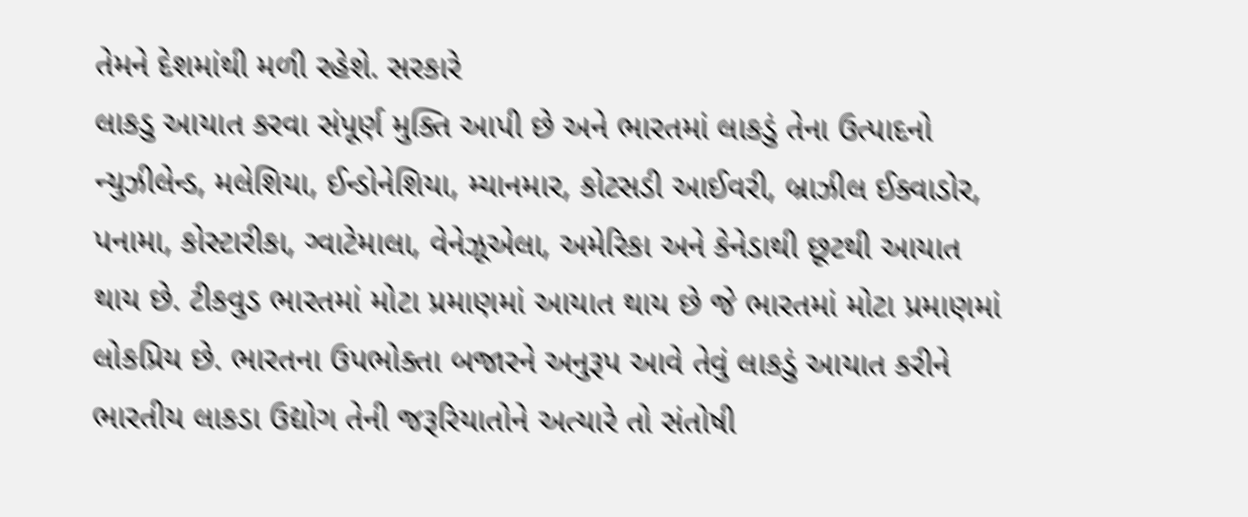તેમને દેશમાંથી મળી રહેશે. સરકારે
લાકડુ આયાત કરવા સંપૂર્ણ મુક્તિ આપી છે અને ભારતમાં લાકડું તેના ઉત્પાદનો
ન્યુઝીલેન્ડ, મલેશિયા, ઈન્ડોનેશિયા, મ્યાનમાર, કોટસડી આઈવરી, બ્રાઝીલ ઈક્વાડોર,
પનામા, કોસ્ટારીકા, ગ્વાટેમાલા, વેનેઝૂએલા, અમેરિકા અને કેનેડાથી છૂટથી આયાત
થાય છે. ટીકવુડ ભારતમાં મોટા પ્રમાણમાં આયાત થાય છે જે ભારતમાં મોટા પ્રમાણમાં
લોકપ્રિય છે. ભારતના ઉપભોક્તા બજારને અનુરૂપ આવે તેવું લાકડું આયાત કરીને
ભારતીય લાકડા ઉદ્યોગ તેની જરૂરિયાતોને અત્યારે તો સંતોષી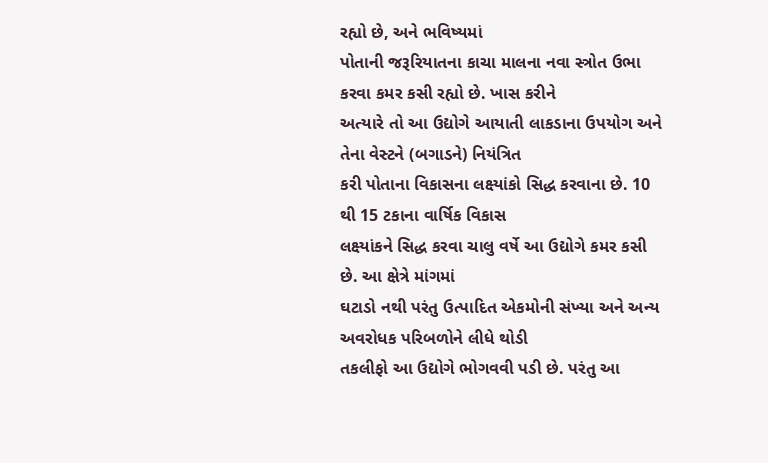રહ્યો છે, અને ભવિષ્યમાં
પોતાની જરૂરિયાતના કાચા માલના નવા સ્ત્રોત ઉભા કરવા કમર કસી રહ્યો છે. ખાસ કરીને
અત્યારે તો આ ઉદ્યોગે આયાતી લાકડાના ઉપયોગ અને તેના વેસ્ટને (બગાડને) નિયંત્રિત
કરી પોતાના વિકાસના લક્ષ્યાંકો સિદ્ધ કરવાના છે. 10 થી 15 ટકાના વાર્ષિક વિકાસ
લક્ષ્યાંકને સિદ્ધ કરવા ચાલુ વર્ષે આ ઉદ્યોગે કમર કસી છે. આ ક્ષેત્રે માંગમાં
ઘટાડો નથી પરંતુ ઉત્પાદિત એકમોની સંખ્યા અને અન્ય અવરોધક પરિબળોને લીધે થોડી
તકલીફો આ ઉદ્યોગે ભોગવવી પડી છે. પરંતુ આ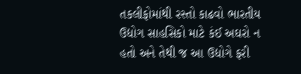તકલીફોમાંથી રસ્તો કાઢવો ભારતીય
ઉદ્યોગ સાહસિકો માટે કંઈ અઘરો ન હતો અને તેથી જ આ ઉદ્યોગે ફરી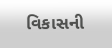વિકાસની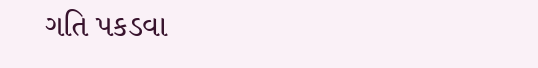ગતિ પકડવા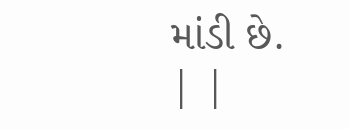માંડી છે.
| |